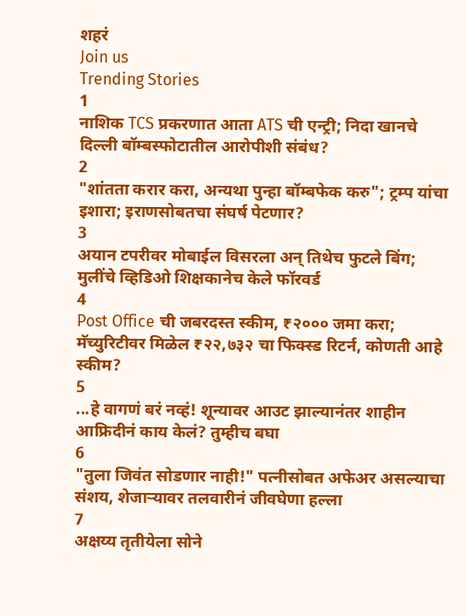शहरं
Join us
Trending Stories
1
नाशिक TCS प्रकरणात आता ATS ची एन्ट्री; निदा खानचे दिल्ली बॉम्बस्फोटातील आरोपीशी संबंध?
2
"शांतता करार करा, अन्यथा पुन्हा बॉम्बफेक करु"; ट्रम्प यांचा इशारा; इराणसोबतचा संघर्ष पेटणार?
3
अयान टपरीवर मोबाईल विसरला अन् तिथेच फुटले बिंग; मुलींचे व्हिडिओ शिक्षकानेच केले फॉरवर्ड
4
Post Office ची जबरदस्त स्कीम, ₹२००० जमा करा; मॅच्युरिटीवर मिळेल ₹२२,७३२ चा फिक्स्ड रिटर्न, कोणती आहे स्कीम?
5
...हे वागणं बरं नव्हं! शून्यावर आउट झाल्यानंतर शाहीन आफ्रिदीनं काय केलं? तुम्हीच बघा
6
"तुला जिवंत सोडणार नाही!" पत्नीसोबत अफेअर असल्याचा संशय, शेजाऱ्यावर तलवारीनं जीवघेणा हल्ला
7
अक्षय्य तृतीयेला सोने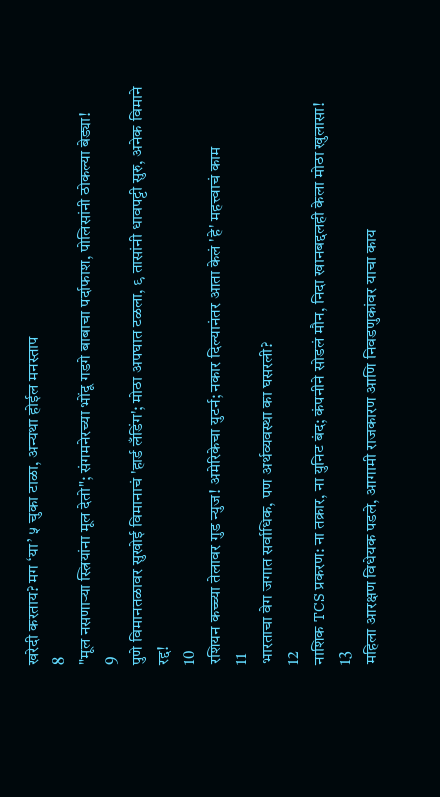खरेदी करताय? मग ‘या’ ५ चुका टाळा, अन्यथा होईल मनस्ताप
8
"मूल नसणाऱ्या स्त्रियांना मूल देतो"; संगमनेरच्या भोंदू गडगे बाबाचा पर्दाफाश, पोलिसांनी ठोकल्या बेड्या!
9
पुणे विमानतळावर सुखोई विमानाचं 'हार्ड लँडिंग'; मोठा अपघात टळला, ९ तासांनी धावपट्टी सुरु, अनेक विमाने रद्द!
10
रशियन कच्च्या तेलावर गुड न्युज! अमेरिकेचा युटर्न; नकार दिल्यानंतर आता केलं 'हे' महत्त्वाचं काम
11
भारताचा वेग जगात सर्वाधिक, पण अर्थव्यवस्था का घसरली?
12
नाशिक TCS प्रकरण: ना तक्रार, ना युनिट बंद; कंपनीने सोडलं मौन, निदा खानबद्दलही केला मोठा खुलासा!
13
महिला आरक्षण विधेयक पडले, आगामी राजकारण आणि निवडणुकांवर याचा काय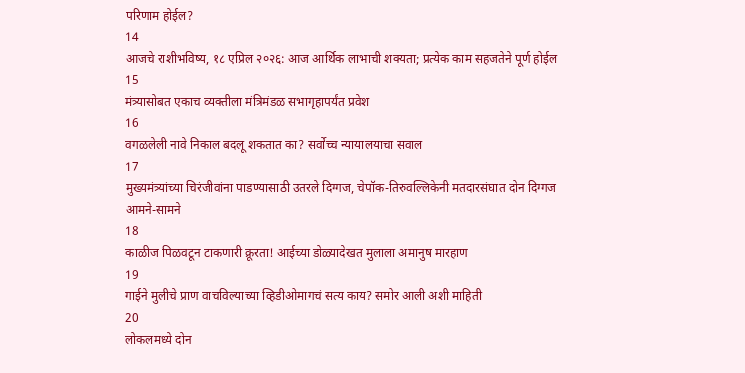परिणाम होईल?
14
आजचे राशीभविष्य, १८ एप्रिल २०२६: आज आर्थिक लाभाची शक्यता; प्रत्येक काम सहजतेने पूर्ण होईल
15
मंत्र्यासोबत एकाच व्यक्तीला मंत्रिमंडळ सभागृहापर्यंत प्रवेश
16
वगळलेली नावे निकाल बदलू शकतात का? सर्वोच्च न्यायालयाचा सवाल
17
मुख्यमंत्र्यांच्या चिरंजीवांना पाडण्यासाठी उतरले दिग्गज, चेपॉक-तिरुवल्लिकेनी मतदारसंघात दोन दिग्गज आमने-सामने
18
काळीज पिळवटून टाकणारी क्रूरता! आईच्या डोळ्यादेखत मुलाला अमानुष मारहाण
19
गाईने मुलीचे प्राण वाचविल्याच्या व्हिडीओमागचं सत्य काय? समोर आली अशी माहिती
20
लोकलमध्ये दोन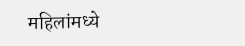महिलांमध्ये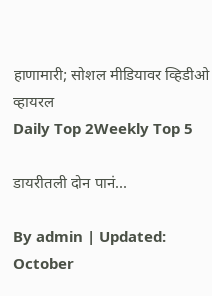हाणामारी; सोशल मीडियावर व्हिडीओ व्हायरल
Daily Top 2Weekly Top 5

डायरीतली दोन पानं...

By admin | Updated: October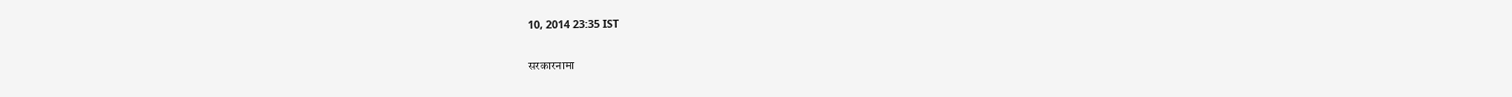10, 2014 23:35 IST

सरकारनामा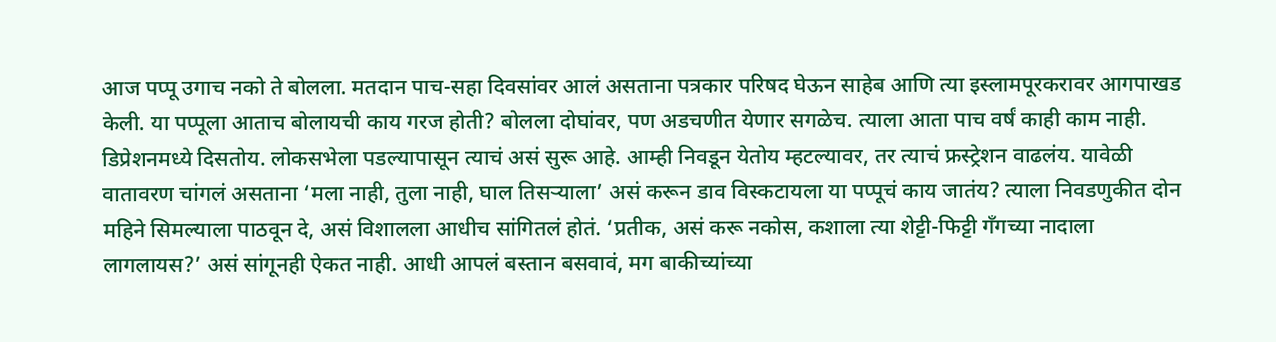आज पप्पू उगाच नको ते बोलला. मतदान पाच-सहा दिवसांवर आलं असताना पत्रकार परिषद घेऊन साहेब आणि त्या इस्लामपूरकरावर आगपाखड केली. या पप्पूला आताच बोलायची काय गरज होती? बोलला दोघांवर, पण अडचणीत येणार सगळेच. त्याला आता पाच वर्षं काही काम नाही. डिप्रेशनमध्ये दिसतोय. लोकसभेला पडल्यापासून त्याचं असं सुरू आहे. आम्ही निवडून येतोय म्हटल्यावर, तर त्याचं फ्रस्ट्रेशन वाढलंय. यावेळी वातावरण चांगलं असताना ‘मला नाही, तुला नाही, घाल तिसऱ्याला’ असं करून डाव विस्कटायला या पप्पूचं काय जातंय? त्याला निवडणुकीत दोन महिने सिमल्याला पाठवून दे, असं विशालला आधीच सांगितलं होतं. ‘प्रतीक, असं करू नकोस, कशाला त्या शेट्टी-फिट्टी गँगच्या नादाला लागलायस?’ असं सांगूनही ऐकत नाही. आधी आपलं बस्तान बसवावं, मग बाकीच्यांच्या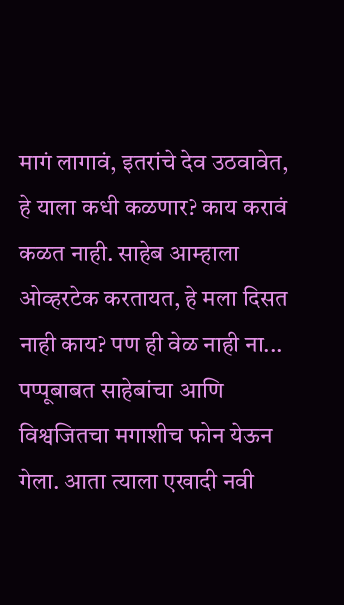मागं लागावं, इतरांचे देव उठवावेत, हे याला कधी कळणार? काय करावं कळत नाही. साहेब आम्हाला ओव्हरटेक करतायत, हे मला दिसत नाही काय? पण ही वेळ नाही ना... पप्पूबाबत साहेबांचा आणि विश्वजितचा मगाशीच फोन येऊन गेला. आता त्याला एखादी नवी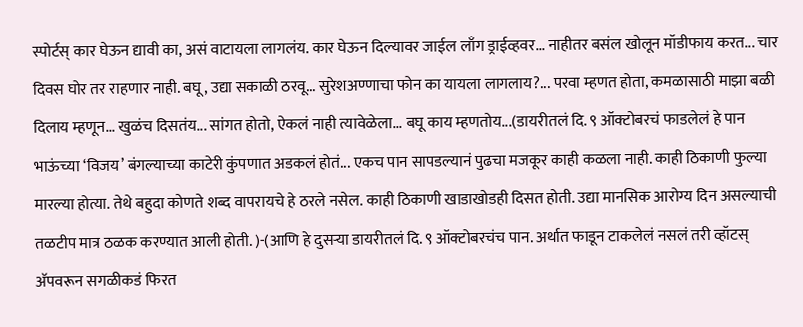स्पोर्टस् कार घेऊन द्यावी का, असं वाटायला लागलंय. कार घेऊन दिल्यावर जाईल लाँग ड्राईव्हवर... नाहीतर बसंल खोलून मॉडीफाय करत... चार दिवस घोर तर राहणार नाही. बघू, उद्या सकाळी ठरवू... सुरेशअण्णाचा फोन का यायला लागलाय?... परवा म्हणत होता, कमळासाठी माझा बळी दिलाय म्हणून... खुळंच दिसतंय... सांगत होतो, ऐकलं नाही त्यावेळेला... बघू काय म्हणतोय...(डायरीतलं दि. ९ ऑक्टोबरचं फाडलेलं हे पान भाऊंच्या ‘विजय’ बंगल्याच्या काटेरी कुंपणात अडकलं होतं... एकच पान सापडल्यानं पुढचा मजकूर काही कळला नाही. काही ठिकाणी फुल्या मारल्या होत्या. तेथे बहुदा कोणते शब्द वापरायचे हे ठरले नसेल. काही ठिकाणी खाडाखोडही दिसत होती. उद्या मानसिक आरोग्य दिन असल्याची तळटीप मात्र ठळक करण्यात आली होती. )-(आणि हे दुसऱ्या डायरीतलं दि. ९ ऑक्टोबरचंच पान. अर्थात फाडून टाकलेलं नसलं तरी व्हॉटस् अ‍ॅपवरून सगळीकडं फिरत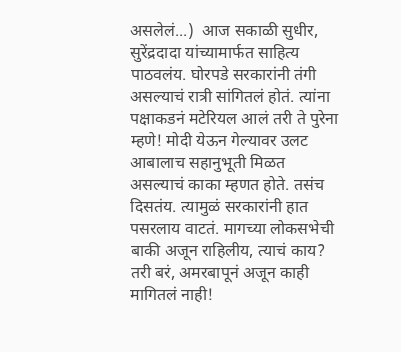असलेलं...)  आज सकाळी सुधीर, सुरेंद्रदादा यांच्यामार्फत साहित्य पाठवलंय. घोरपडे सरकारांनी तंगी असल्याचं रात्री सांगितलं होतं. त्यांना पक्षाकडनं मटेरियल आलं तरी ते पुरेना म्हणे! मोदी येऊन गेल्यावर उलट आबालाच सहानुभूती मिळत असल्याचं काका म्हणत होते. तसंच दिसतंय. त्यामुळं सरकारांनी हात पसरलाय वाटतं. मागच्या लोकसभेची बाकी अजून राहिलीय, त्याचं काय? तरी बरं, अमरबापूनं अजून काही मागितलं नाही!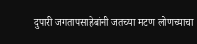दुपारी जगतापसाहेबांनी जतच्या मटण लोणच्याचा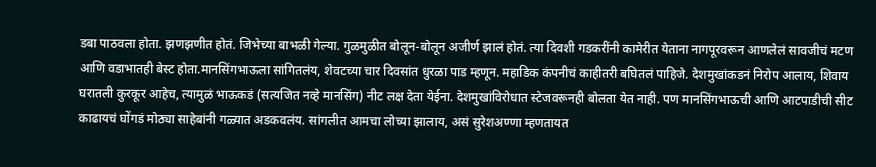डबा पाठवला होता. झणझणीत होतं. जिभेच्या बाभळी गेल्या. गुळमुळीत बोलून-बोलून अजीर्ण झालं होतं. त्या दिवशी गडकरींनी कामेरीत येताना नागपूरवरून आणलेलं सावजीचं मटण आणि वडाभातही बेस्ट होता.मानसिंगभाऊला सांगितलंय, शेवटच्या चार दिवसांत धुरळा पाड म्हणून. महाडिक कंपनीचं काहीतरी बघितलं पाहिजे. देशमुखांकडनं निरोप आलाय, शिवाय घरातली कुरकूर आहेच, त्यामुळं भाऊकडं (सत्यजित नव्हे मानसिंग) नीट लक्ष देता येईना. देशमुखांविरोधात स्टेजवरूनही बोलता येत नाही. पण मानसिंगभाऊची आणि आटपाडीची सीट काढायचं घोंगडं मोठ्या साहेबांनी गळ्यात अडकवलंय. सांगलीत आमचा लोच्या झालाय, असं सुरेशअण्णा म्हणतायत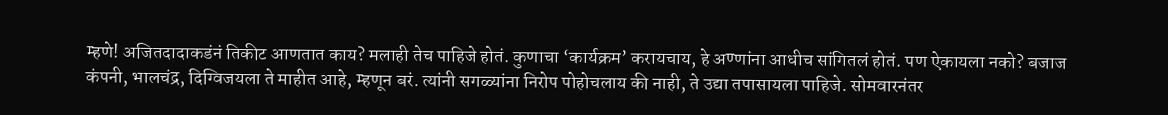म्हणे! अजितदादाकडंनं तिकीट आणतात काय? मलाही तेच पाहिजे होतं. कुणाचा ‘कार्यक्रम’ करायचाय, हे अण्णांना आधीच सांगितलं होतं. पण ऐकायला नको? बजाज कंपनी, भालचंद्र, दिग्विजयला ते माहीत आहे, म्हणून बरं. त्यांनी सगळ्यांना निरोप पोहोचलाय की नाही, ते उद्या तपासायला पाहिजे. सोमवारनंतर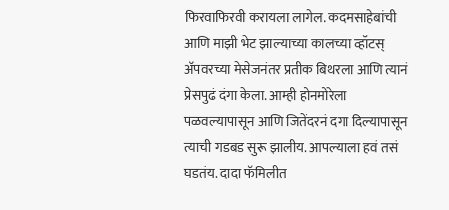फिरवाफिरवी करायला लागेल. कदमसाहेबांची आणि माझी भेट झाल्याच्या कालच्या व्हॉटस् अ‍ॅपवरच्या मेसेजनंतर प्रतीक बिथरला आणि त्यानं प्रेसपुढं दंगा केला. आम्ही होनमोरेला पळवल्यापासून आणि जितेंदरनं दगा दिल्यापासून त्याची गडबड सुरू झालीय. आपल्याला हवं तसं घडतंय. दादा फॅमिलीत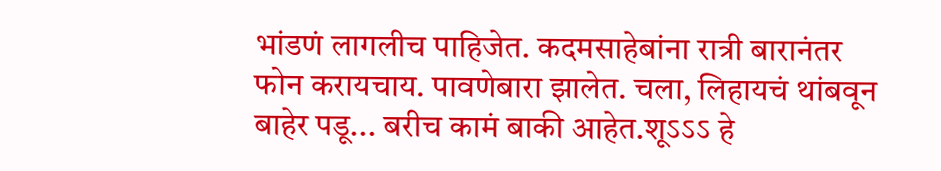भांडणं लागलीच पाहिजेत. कदमसाहेबांना रात्री बारानंतर फोन करायचाय. पावणेबारा झालेत. चला, लिहायचं थांबवून बाहेर पडू... बरीच कामं बाकी आहेत.शूऽऽऽ हे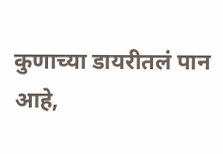कुणाच्या डायरीतलं पान आहे,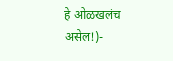हे ओळखलंच असेल!)-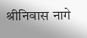श्रीनिवास नागे